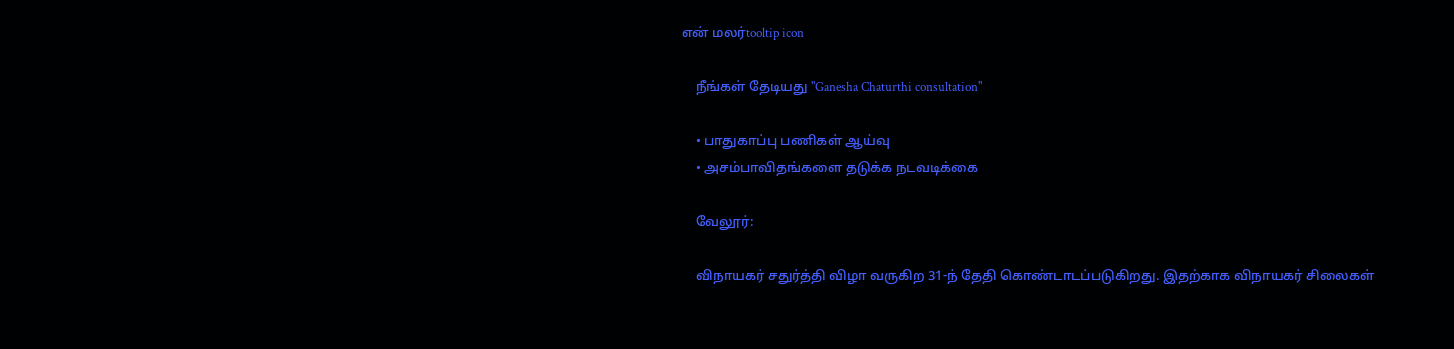என் மலர்tooltip icon

    நீங்கள் தேடியது "Ganesha Chaturthi consultation"

    • பாதுகாப்பு பணிகள் ஆய்வு
    • அசம்பாவிதங்களை தடுக்க நடவடிக்கை

    வேலூர்:

    விநாயகர் சதுர்த்தி விழா வருகிற 31-ந் தேதி கொண்டாடப்படுகிறது. இதற்காக விநாயகர் சிலைகள்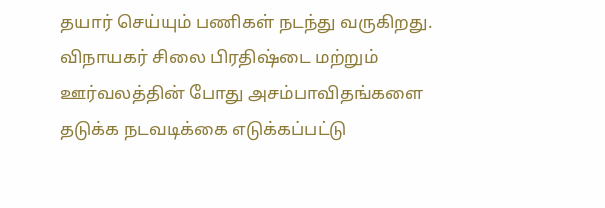தயார் செய்யும் பணிகள் நடந்து வருகிறது‌. விநாயகர் சிலை பிரதிஷ்டை மற்றும் ஊர்வலத்தின் போது அசம்பாவிதங்களை தடுக்க நடவடிக்கை எடுக்கப்பட்டு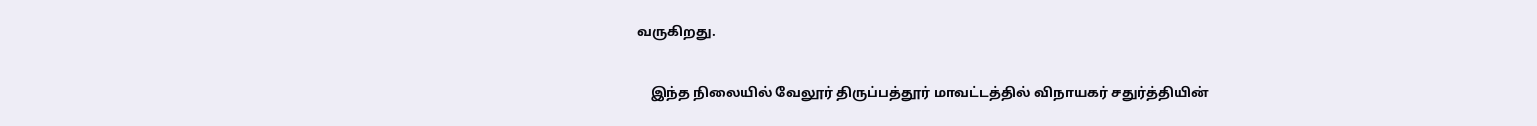வருகிறது.

    இந்த நிலையில் வேலூர் திருப்பத்தூர் மாவட்டத்தில் விநாயகர் சதுர்த்தியின்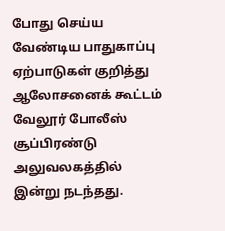போது செய்ய வேண்டிய பாதுகாப்பு ஏற்பாடுகள் குறித்து ஆலோசனைக் கூட்டம் வேலூர் போலீஸ் சூப்பிரண்டு அலுவலகத்தில் இன்று நடந்தது.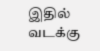இதில் வடக்கு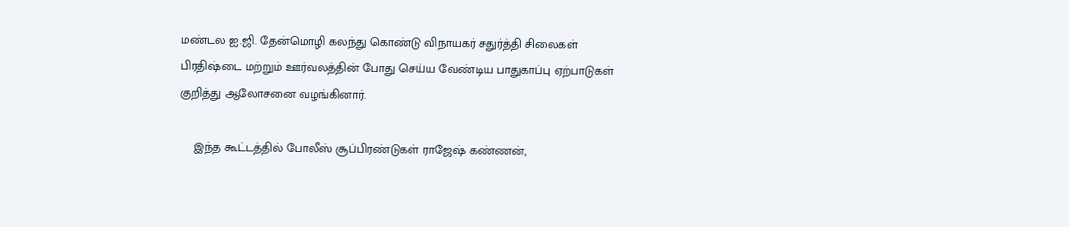மண்டல ஐ.ஜி. தேன்மொழி கலந்து கொண்டு விநாயகர் சதுர்த்தி சிலைகள் பிரதிஷ்டை மற்றும் ஊர்வலத்தின் போது செய்ய வேண்டிய பாதுகாப்பு ஏற்பாடுகள் குறித்து ஆலோசனை வழங்கினார்.

    இந்த கூட்டத்தில் போலீஸ் சூப்பிரண்டுகள் ராஜேஷ் கண்ணன்,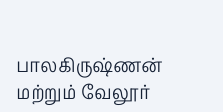பாலகிருஷ்ணன் மற்றும் வேலூர்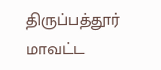திருப்பத்தூர் மாவட்ட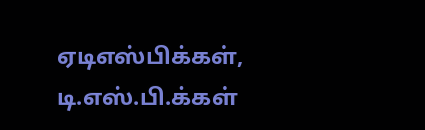ஏடிஎஸ்பிக்கள், டி.எஸ்.பி.க்கள்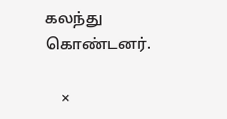கலந்து கொண்டனர்.

    ×